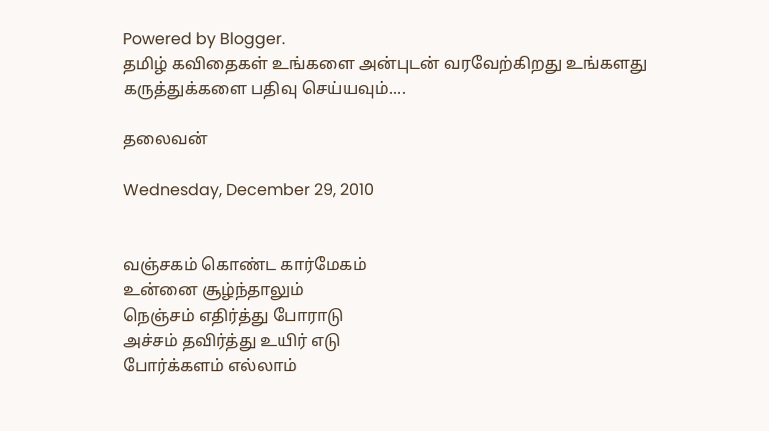Powered by Blogger.
தமிழ் கவிதைகள் உங்களை அன்புடன் வரவேற்கிறது உங்களது கருத்துக்களை பதிவு செய்யவும்....

தலைவன்

Wednesday, December 29, 2010


வஞ்சகம் கொண்ட கார்மேகம்
உன்னை சூழ்ந்தாலும்
நெஞ்சம் எதிர்த்து போராடு
அச்சம் தவிர்த்து உயிர் எடு
போர்க்களம் எல்லாம்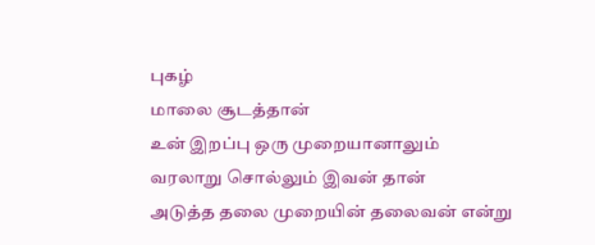புகழ்
மாலை சூடத்தான்
உன் இறப்பு ஒரு முறையானாலும்
வரலாறு சொல்லும் இவன் தான்
அடுத்த தலை முறையின் தலைவன் என்று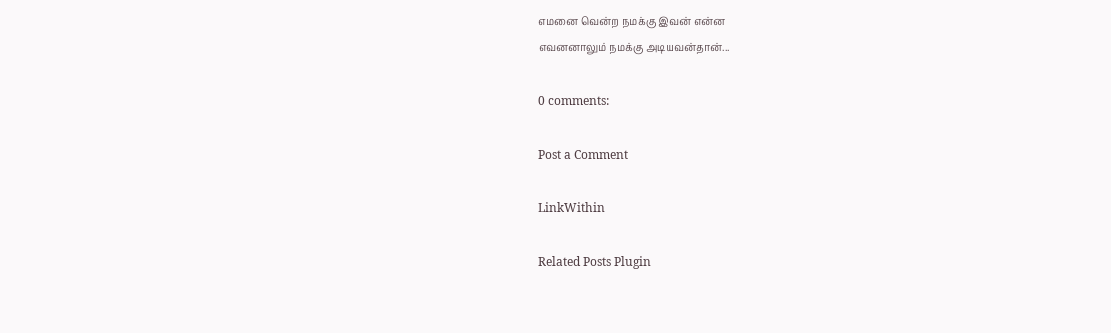எமனை வென்ற நமக்கு இவன் என்ன
எவனனாலும் நமக்கு அடியவன்தான்...

0 comments:

Post a Comment

LinkWithin

Related Posts Plugin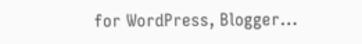for WordPress, Blogger...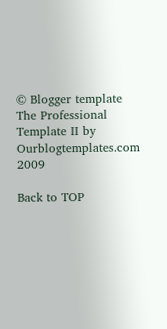© Blogger template The Professional Template II by Ourblogtemplates.com 2009

Back to TOP